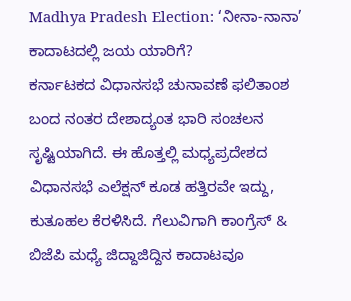Madhya Pradesh Election: ‘ನೀನಾ-ನಾನಾ’ ಕಾದಾಟದಲ್ಲಿ ಜಯ ಯಾರಿಗೆ?
ಕರ್ನಾಟಕದ ವಿಧಾನಸಭೆ ಚುನಾವಣೆ ಫಲಿತಾಂಶ ಬಂದ ನಂತರ ದೇಶಾದ್ಯಂತ ಭಾರಿ ಸಂಚಲನ ಸೃಷ್ಟಿಯಾಗಿದೆ. ಈ ಹೊತ್ತಲ್ಲಿ ಮಧ್ಯಪ್ರದೇಶದ ವಿಧಾನಸಭೆ ಎಲೆಕ್ಷನ್ ಕೂಡ ಹತ್ತಿರವೇ ಇದ್ದು, ಕುತೂಹಲ ಕೆರಳಿಸಿದೆ. ಗೆಲುವಿಗಾಗಿ ಕಾಂಗ್ರೆಸ್ & ಬಿಜೆಪಿ ಮಧ್ಯೆ ಜಿದ್ದಾಜಿದ್ದಿನ ಕಾದಾಟವೂ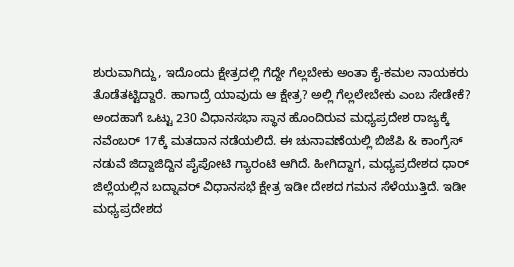ಶುರುವಾಗಿದ್ದು, ಇದೊಂದು ಕ್ಷೇತ್ರದಲ್ಲಿ ಗೆದ್ದೇ ಗೆಲ್ಲಬೇಕು ಅಂತಾ ಕೈ-ಕಮಲ ನಾಯಕರು ತೊಡೆತಟ್ಟಿದ್ದಾರೆ. ಹಾಗಾದ್ರೆ ಯಾವುದು ಆ ಕ್ಷೇತ್ರ? ಅಲ್ಲಿ ಗೆಲ್ಲಲೇಬೇಕು ಎಂಬ ಸೇಡೇಕೆ?
ಅಂದಹಾಗೆ ಒಟ್ಟು 230 ವಿಧಾನಸಭಾ ಸ್ಥಾನ ಹೊಂದಿರುವ ಮಧ್ಯಪ್ರದೇಶ ರಾಜ್ಯಕ್ಕೆ ನವೆಂಬರ್ 17ಕ್ಕೆ ಮತದಾನ ನಡೆಯಲಿದೆ. ಈ ಚುನಾವಣೆಯಲ್ಲಿ ಬಿಜೆಪಿ & ಕಾಂಗ್ರೆಸ್ ನಡುವೆ ಜಿದ್ದಾಜಿದ್ದಿನ ಪೈಪೋಟಿ ಗ್ಯಾರಂಟಿ ಆಗಿದೆ. ಹೀಗಿದ್ದಾಗ, ಮಧ್ಯಪ್ರದೇಶದ ಧಾರ್ ಜಿಲ್ಲೆಯಲ್ಲಿನ ಬದ್ನಾವರ್ ವಿಧಾನಸಭೆ ಕ್ಷೇತ್ರ ಇಡೀ ದೇಶದ ಗಮನ ಸೆಳೆಯುತ್ತಿದೆ. ಇಡೀ ಮಧ್ಯಪ್ರದೇಶದ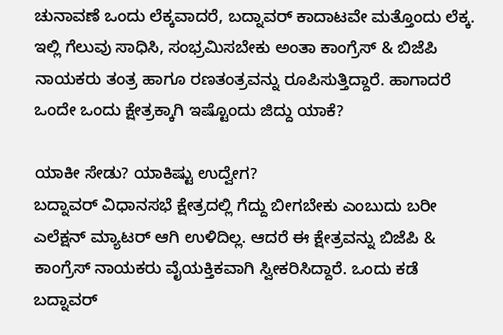ಚುನಾವಣೆ ಒಂದು ಲೆಕ್ಕವಾದರೆ, ಬದ್ನಾವರ್ ಕಾದಾಟವೇ ಮತ್ತೊಂದು ಲೆಕ್ಕ. ಇಲ್ಲಿ ಗೆಲುವು ಸಾಧಿಸಿ, ಸಂಭ್ರಮಿಸಬೇಕು ಅಂತಾ ಕಾಂಗ್ರೆಸ್ & ಬಿಜೆಪಿ ನಾಯಕರು ತಂತ್ರ ಹಾಗೂ ರಣತಂತ್ರವನ್ನು ರೂಪಿಸುತ್ತಿದ್ದಾರೆ. ಹಾಗಾದರೆ ಒಂದೇ ಒಂದು ಕ್ಷೇತ್ರಕ್ಕಾಗಿ ಇಷ್ಟೊಂದು ಜಿದ್ದು ಯಾಕೆ?

ಯಾಕೀ ಸೇಡು? ಯಾಕಿಷ್ಟು ಉದ್ವೇಗ?
ಬದ್ನಾವರ್ ವಿಧಾನಸಭೆ ಕ್ಷೇತ್ರದಲ್ಲಿ ಗೆದ್ದು ಬೀಗಬೇಕು ಎಂಬುದು ಬರೀ ಎಲೆಕ್ಷನ್ ಮ್ಯಾಟರ್ ಆಗಿ ಉಳಿದಿಲ್ಲ. ಆದರೆ ಈ ಕ್ಷೇತ್ರವನ್ನು ಬಿಜೆಪಿ & ಕಾಂಗ್ರೆಸ್ ನಾಯಕರು ವೈಯಕ್ತಿಕವಾಗಿ ಸ್ವೀಕರಿಸಿದ್ದಾರೆ. ಒಂದು ಕಡೆ ಬದ್ನಾವರ್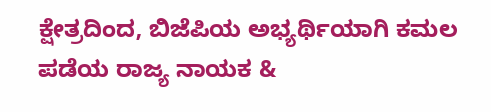ಕ್ಷೇತ್ರದಿಂದ, ಬಿಜೆಪಿಯ ಅಭ್ಯರ್ಥಿಯಾಗಿ ಕಮಲ ಪಡೆಯ ರಾಜ್ಯ ನಾಯಕ &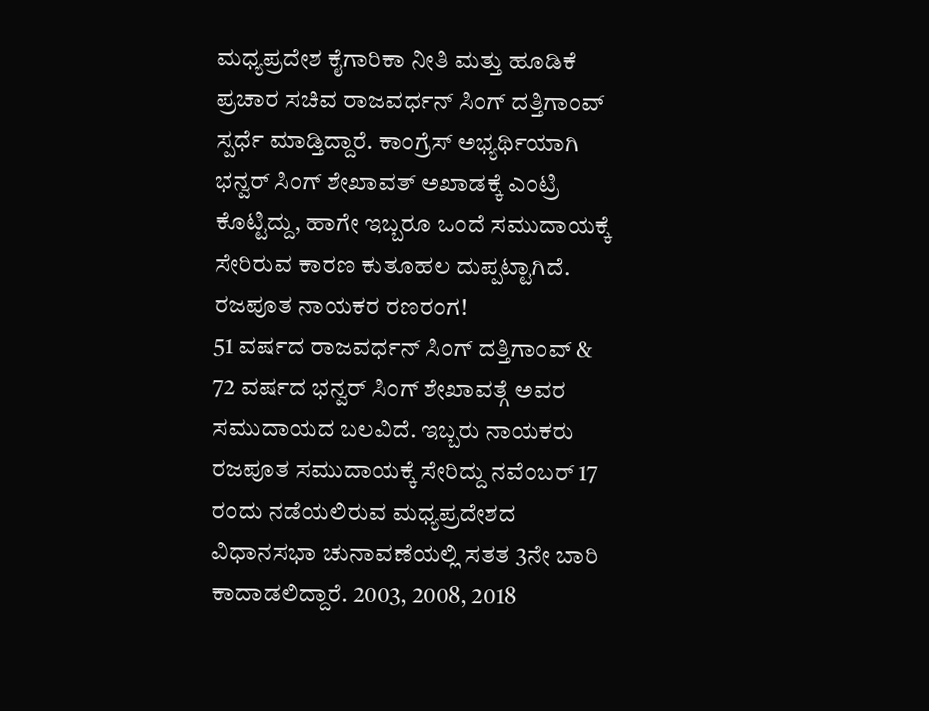ಮಧ್ಯಪ್ರದೇಶ ಕೈಗಾರಿಕಾ ನೀತಿ ಮತ್ತು ಹೂಡಿಕೆ ಪ್ರಚಾರ ಸಚಿವ ರಾಜವರ್ಧನ್ ಸಿಂಗ್ ದತ್ತಿಗಾಂವ್ ಸ್ಪರ್ಧೆ ಮಾಡ್ತಿದ್ದಾರೆ. ಕಾಂಗ್ರೆಸ್ ಅಭ್ಯರ್ಥಿಯಾಗಿ ಭನ್ವರ್ ಸಿಂಗ್ ಶೇಖಾವತ್ ಅಖಾಡಕ್ಕೆ ಎಂಟ್ರಿ ಕೊಟ್ಟಿದ್ದು, ಹಾಗೇ ಇಬ್ಬರೂ ಒಂದೆ ಸಮುದಾಯಕ್ಕೆ ಸೇರಿರುವ ಕಾರಣ ಕುತೂಹಲ ದುಪ್ಪಟ್ಟಾಗಿದೆ.
ರಜಪೂತ ನಾಯಕರ ರಣರಂಗ!
51 ವರ್ಷದ ರಾಜವರ್ಧನ್ ಸಿಂಗ್ ದತ್ತಿಗಾಂವ್ & 72 ವರ್ಷದ ಭನ್ವರ್ ಸಿಂಗ್ ಶೇಖಾವತ್ಗೆ ಅವರ ಸಮುದಾಯದ ಬಲವಿದೆ. ಇಬ್ಬರು ನಾಯಕರು ರಜಪೂತ ಸಮುದಾಯಕ್ಕೆ ಸೇರಿದ್ದು ನವೆಂಬರ್ 17 ರಂದು ನಡೆಯಲಿರುವ ಮಧ್ಯಪ್ರದೇಶದ ವಿಧಾನಸಭಾ ಚುನಾವಣೆಯಲ್ಲಿ ಸತತ 3ನೇ ಬಾರಿ ಕಾದಾಡಲಿದ್ದಾರೆ. 2003, 2008, 2018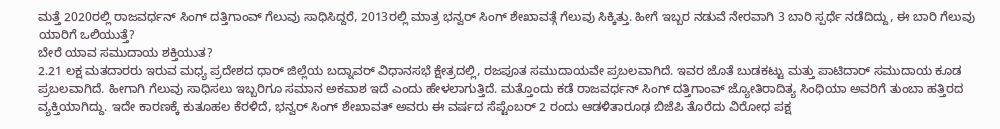ಮತ್ತೆ 2020ರಲ್ಲಿ ರಾಜವರ್ಧನ್ ಸಿಂಗ್ ದತ್ತಿಗಾಂವ್ ಗೆಲುವು ಸಾಧಿಸಿದ್ದರೆ, 2013ರಲ್ಲಿ ಮಾತ್ರ ಭನ್ವರ್ ಸಿಂಗ್ ಶೇಖಾವತ್ಗೆ ಗೆಲುವು ಸಿಕ್ಕಿತ್ತು. ಹೀಗೆ ಇಬ್ಬರ ನಡುವೆ ನೇರವಾಗಿ 3 ಬಾರಿ ಸ್ಪರ್ಧೆ ನಡೆದಿದ್ದು, ಈ ಬಾರಿ ಗೆಲುವು ಯಾರಿಗೆ ಒಲಿಯುತ್ತೆ?
ಬೇರೆ ಯಾವ ಸಮುದಾಯ ಶಕ್ತಿಯುತ?
2.21 ಲಕ್ಷ ಮತದಾರರು ಇರುವ ಮಧ್ಯ ಪ್ರದೇಶದ ಧಾರ್ ಜಿಲ್ಲೆಯ ಬದ್ನಾವರ್ ವಿಧಾನಸಭೆ ಕ್ಷೇತ್ರದಲ್ಲಿ, ರಜಪೂತ ಸಮುದಾಯವೇ ಪ್ರಬಲವಾಗಿದೆ. ಇವರ ಜೊತೆ ಬುಡಕಟ್ಟು ಮತ್ತು ಪಾಟಿದಾರ್ ಸಮುದಾಯ ಕೂಡ ಪ್ರಬಲವಾಗಿದೆ. ಹೀಗಾಗಿ ಗೆಲುವು ಸಾಧಿಸಲು ಇಬ್ಬರಿಗೂ ಸಮಾನ ಅಕವಾಶ ಇದೆ ಎಂದು ಹೇಳಲಾಗುತ್ತಿದೆ. ಮತ್ತೊಂದು ಕಡೆ ರಾಜವರ್ಧನ್ ಸಿಂಗ್ ದತ್ತಿಗಾಂವ್ ಜ್ಯೋತಿರಾದಿತ್ಯ ಸಿಂಧಿಯಾ ಅವರಿಗೆ ತುಂಬಾ ಹತ್ತಿರದ ವ್ಯಕ್ತಿಯಾಗಿದ್ದು. ಇದೇ ಕಾರಣಕ್ಕೆ ಕುತೂಹಲ ಕೆರಳಿದೆ, ಭನ್ವರ್ ಸಿಂಗ್ ಶೇಖಾವತ್ ಅವರು ಈ ವರ್ಷದ ಸೆಪ್ಟೆಂಬರ್ 2 ರಂದು ಆಡಳಿತಾರೂಢ ಬಿಜೆಪಿ ತೊರೆದು ವಿರೋಧ ಪಕ್ಷ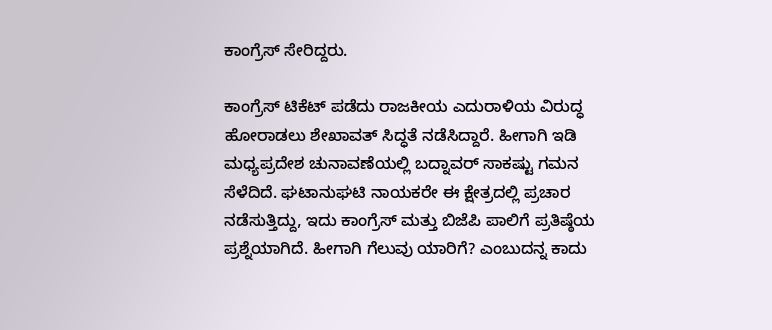ಕಾಂಗ್ರೆಸ್ ಸೇರಿದ್ದರು.

ಕಾಂಗ್ರೆಸ್ ಟಿಕೆಟ್ ಪಡೆದು ರಾಜಕೀಯ ಎದುರಾಳಿಯ ವಿರುದ್ಧ ಹೋರಾಡಲು ಶೇಖಾವತ್ ಸಿದ್ಧತೆ ನಡೆಸಿದ್ದಾರೆ. ಹೀಗಾಗಿ ಇಡಿ ಮಧ್ಯಪ್ರದೇಶ ಚುನಾವಣೆಯಲ್ಲಿ ಬದ್ನಾವರ್ ಸಾಕಷ್ಟು ಗಮನ ಸೆಳೆದಿದೆ. ಘಟಾನುಘಟಿ ನಾಯಕರೇ ಈ ಕ್ಷೇತ್ರದಲ್ಲಿ ಪ್ರಚಾರ ನಡೆಸುತ್ತಿದ್ದು, ಇದು ಕಾಂಗ್ರೆಸ್ ಮತ್ತು ಬಿಜೆಪಿ ಪಾಲಿಗೆ ಪ್ರತಿಷ್ಠೆಯ ಪ್ರಶ್ನೆಯಾಗಿದೆ. ಹೀಗಾಗಿ ಗೆಲುವು ಯಾರಿಗೆ? ಎಂಬುದನ್ನ ಕಾದು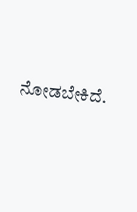ನೋಡಬೇಕಿದೆ.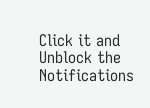Click it and Unblock the Notifications